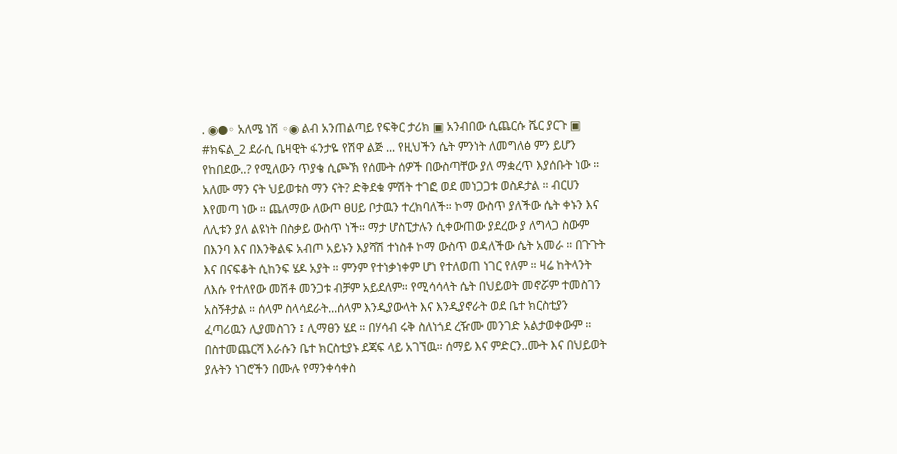. ◉●◦ አለሜ ነሽ ◦◉ ልብ አንጠልጣይ የፍቅር ታሪክ ▣ አንብበው ሲጨርሱ ሼር ያርጉ ▣ #ክፍል_2 ደራሲ ቤዛዊት ፋንታዬ የሽዋ ልጅ ... የዚህችን ሴት ምንነት ለመግለፅ ምን ይሆን የከበደው..? የሚለውን ጥያቄ ሲጮኽ የሰሙት ሰዎች በውስጣቸው ያለ ማቋረጥ እያሰቡት ነው ። አለሙ ማን ናት ህይወቱስ ማን ናት? ድቅደቁ ምሽት ተገፎ ወደ መነጋጋቱ ወስዶታል ። ብርሀን እየመጣ ነው ። ጨለማው ለውጦ ፀሀይ ቦታዉን ተረክባለች። ኮማ ውስጥ ያለችው ሴት ቀኑን እና ለሊቱን ያለ ልዩነት በስቃይ ውስጥ ነች። ማታ ሆስፒታሉን ሲቀውጠው ያደረው ያ ለግላጋ ስውም በእንባ እና በእንቅልፍ አብጦ አይኑን እያሻሽ ተነስቶ ኮማ ውስጥ ወዳለችው ሴት አመራ ። በጉጉት እና በናፍቆት ሲከንፍ ሄዶ አያት ። ምንም የተነቃነቀም ሆነ የተለወጠ ነገር የለም ። ዛሬ ከትላንት ለእሱ የተለየው መሽቶ መንጋቱ ብቻም አይደለም። የሚሳሳላት ሴት በህይወት መኖሯም ተመስገን አስኝቶታል ። ሰላም ስላሳደራት...ሰላም እንዲያውላት እና እንዲያኖራት ወደ ቤተ ክርስቲያን ፈጣሪዉን ሊያመስገን ፤ ሊማፀን ሄደ ። በሃሳብ ሩቅ ስለነጎደ ረዥሙ መንገድ አልታወቀውም ። በስተመጨርሻ እራሱን ቤተ ክርስቲያኑ ደጃፍ ላይ አገኘዉ። ሰማይ እና ምድርን..ሙት እና በህይወት ያሉትን ነገሮችን በሙሉ የማንቀሳቀስ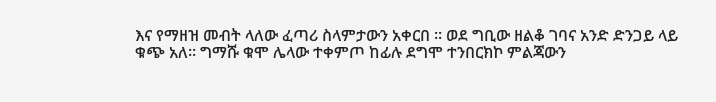እና የማዘዝ መብት ላለው ፈጣሪ ስላምታውን አቀርበ ። ወደ ግቢው ዘልቆ ገባና አንድ ድንጋይ ላይ ቁጭ አለ። ግማሹ ቁሞ ሌላው ተቀምጦ ከፊሉ ደግሞ ተንበርክኮ ምልጃውን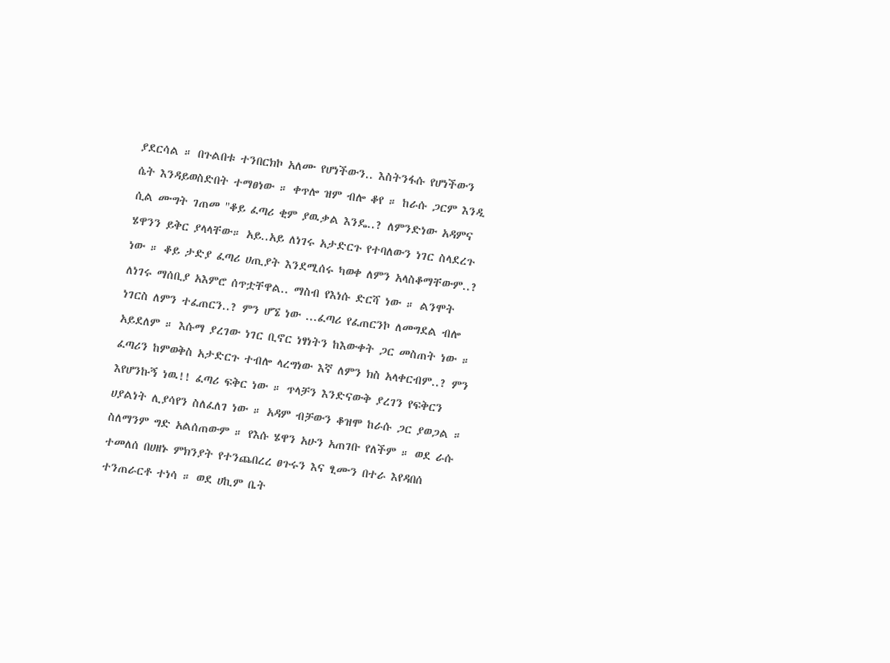ያደርሳል ። በጉልበቱ ተንበርክኮ አለሙ የሆነችውን.. እስትንፋሱ የሆነችውን ሴት እንዳይወስድበት ተማፀነው ። ቀጥሎ ዝም ብሎ ቆየ ። ከራሱ ጋርም እንዲ ሲል ሙግት ገጠመ "ቆይ ፈጣሪ ቂም ያዉቃል እንዴ..? ለምንድነው አዳምና ሄዋንን ይቅር ያላላቸው። አይ..አይ ለነገሩ አታድርጉ የተባለውን ነገር ስላደረጉ ነው ። ቆይ ታድያ ፈጣሪ ሀጢያት እንደሚሰሩ ካወቀ ለምን አላስቆማቸውም..? ለነገሩ ማሰቢያ አእምሮ ሰጥቷቸዋል.. ማስብ የእነሱ ድርሻ ነው ። ልንሞት ነገርስ ለምን ተፈጠርን..? ምን ሆኜ ነው ...ፈጣሪ የፈጠርንኮ ለመግደል ብሎ አይደለም ። እሱማ ያረገው ነገር ቢኖር ነፃነትን ከእውቀት ጋር መስጠት ነው ። ፈጣሪን ከምወቅስ አታድርጉ ተብሎ ላረግነው እኛ ለምን ክስ አላቀርብም..? ምን እየሆንኩኝ ነዉ!! ፈጣሪ ፍቅር ነው ። ጥላቻን እንድናውቅ ያረገን የፍቅርን ሀያልነት ሊያሳየን ስለፈለገ ነው ። አዳም ብቻውን ቆዝሞ ከራሱ ጋር ያወጋል ። ስለማንም ግድ አልሰጠውም ። የእሱ ሄዋን አሁን አጠገቡ የለችም ። ወደ ራሱ ተመለሰ በሀዘኑ ምክንያት የተንጨበረረ ፀጉሩን እና ፂሙን በተራ እየዳበሰ ተንጠራርቶ ተነሳ ። ወደ ሀኪም ቤት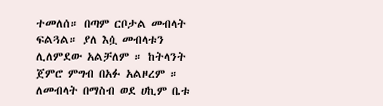ተመለሰ። በጣም ርቦታል መብላት ፍልጓል። ያለ እሷ መብላቱን ሊለምደው አልቻለም ። ከትላንት ጀምሮ ምግብ በአፉ አልዞረም ። ለመብላት በማስብ ወደ ሀኪም ቤቱ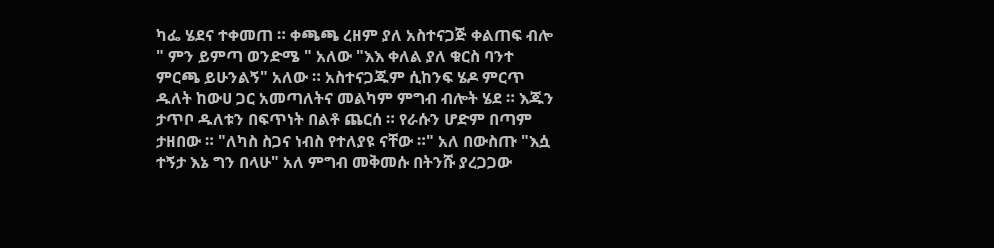ካፌ ሄደና ተቀመጠ ። ቀጫጫ ረዘም ያለ አስተናጋጅ ቀልጠፍ ብሎ " ምን ይምጣ ወንድሜ " አለው "እእ ቀለል ያለ ቁርስ ባንተ ምርጫ ይሁንልኝ" አለው ። አስተናጋጁም ሲከንፍ ሄዶ ምርጥ ዱለት ከውሀ ጋር አመጣለትና መልካም ምግብ ብሎት ሄደ ። እጁን ታጥቦ ዱለቱን በፍጥነት በልቶ ጨርሰ ። የራሱን ሆድም በጣም ታዘበው ። "ለካስ ስጋና ነብስ የተለያዩ ናቸው ።" አለ በውስጡ "እሷ ተኝታ እኔ ግን በላሁ" አለ ምግብ መቅመሱ በትንሹ ያረጋጋው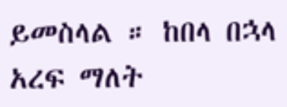ይመስላል ። ከበላ በኋላ አረፍ ማለት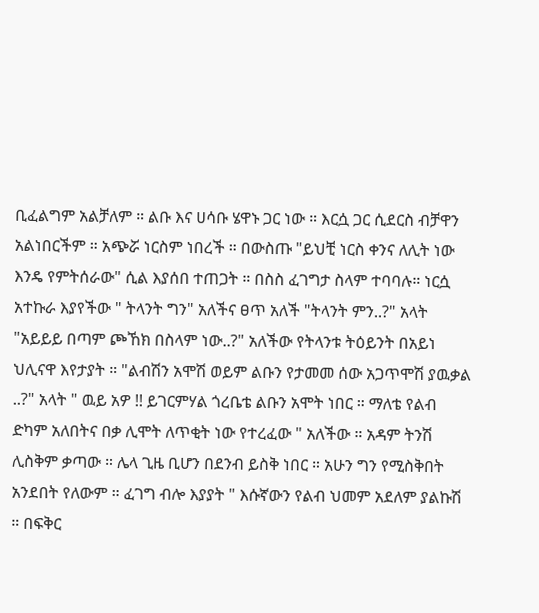ቢፈልግም አልቻለም ። ልቡ እና ሀሳቡ ሄዋኑ ጋር ነው ። እርሷ ጋር ሲደርስ ብቻዋን አልነበርችም ። አጭሯ ነርስም ነበረች ። በውስጡ "ይህቺ ነርስ ቀንና ለሊት ነው እንዴ የምትሰራው" ሲል እያሰበ ተጠጋት ። በስስ ፈገግታ ስላም ተባባሉ። ነርሷ አተኩራ እያየችው " ትላንት ግን" አለችና ፀጥ አለች "ትላንት ምን..?" አላት "አይይይ በጣም ጮኸክ በስላም ነው..?" አለችው የትላንቱ ትዕይንት በአይነ ህሊናዋ እየታያት ። "ልብሽን አሞሽ ወይም ልቡን የታመመ ሰው አጋጥሞሽ ያዉቃል ..?" አላት " ዉይ አዎ !! ይገርምሃል ጎረቤቴ ልቡን አሞት ነበር ። ማለቴ የልብ ድካም አለበትና በቃ ሊሞት ለጥቂት ነው የተረፈው " አለችው ። አዳም ትንሽ ሊስቅም ቃጣው ። ሌላ ጊዜ ቢሆን በደንብ ይስቅ ነበር ። አሁን ግን የሚስቅበት አንደበት የለውም ። ፈገግ ብሎ እያያት " እሱኛውን የልብ ህመም አደለም ያልኩሽ ። በፍቅር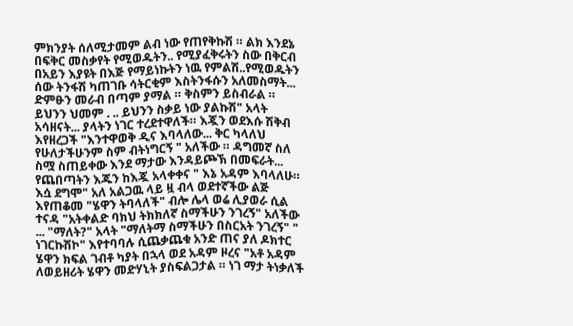ምክንያት ሰለሚታመም ልብ ነው የጠየቅኩሽ ። ልክ እንደኔ በፍቅር መስቃየት የሚወዱትን.. የሚያፈቅሩትን ስው በቅርብ በአይን እያዩት በእጅ የማይነኩትን ነዉ የምልሽ..የሚወዱትን ሰው ትንፋሽ ካጠገቡ ሳትርቂም እስትንፋሱን አለመስማት... ድምፁን መራብ በጣም ያማል ። ቅስምን ይስብራል ። ይህንን ህመም . .. ይህንን ስቃይ ነው ያልኩሽ" አላት አሳዘናት... ያላትን ነገር ተረደተዋለች። እጇን ወደእሱ ሽቅብ እየዘረጋች "እንተዋወቅ ዲና እባላለው... ቅር ካላለህ የሁለታችሁንም ስም ብትነግርኝ " አለችው ። ዳግመኛ ስለ ስሟ ስጠይቀው እንደ ማታው እንዳይጮኽ በመፍራት... የጨበጣትን እጁን ከእጇ አላቀቀና " እኔ አዳም እባላለሁ። እሷ ደግሞ" አለ አልጋዉ ላይ ዟ ብላ ወደተኛችው ልጅ እየጠቆመ "ሄዋን ትባላለች" ብሎ ሌላ ወሬ ሊያወራ ሲል ተናዳ "አትቀልድ ባክህ ትክክለኛ ስማችሁን ንገረኝ" አለችው ... "ማለት?" አላት "ማለትማ ስማችሁን በስርአት ንገረኝ" " ነገርኩሽኮ" እየተባባሉ ሲጨቃጨቁ አንድ ጠና ያለ ዶክተር ሄዋን ክፍል ገብቶ ካያት በኋላ ወደ አዳም ዞረና "አቶ አዳም ለወይዘሪት ሄዋን መድሃኒት ያስፍልጋታል ። ነገ ማታ ትነቃለች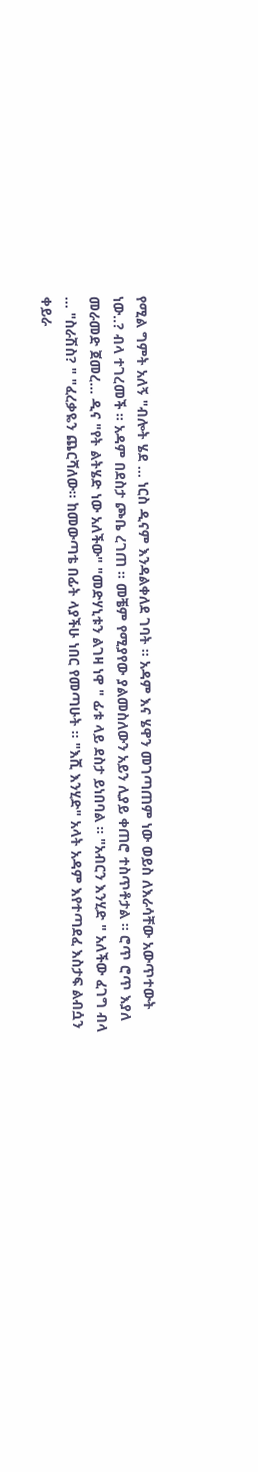የሚል ግምት አለኝ "ብሎት ሄደ ... ነርስ ዲናም እንዳልቀለደ ገባት ። አዳም እና ሄዋን መገጣጠም ነው ወይስ ለእራሳቸው አውጥተውት ነው..? ብላ ተገረመች ። አዳም በደስታ ጮቤ ረገጠ ። መቼም የሚያየው ያልመስለውን አይን ሊያይ ቀጠሮ ተስጥቶታል ። ሮጥ ሮጥ እያለ መራመድ ጀመረ... ዲና "የት ልትሄድ ነው አለችው" "መድሃኒቱን ልገዛ ነዋ " ፊቱ ላይ ደስታ ይነበባል ። "አብርን እንሂድ " አለችው ፈገግ ብላ ... "ስራሽስ? " "ፈረቃዬን ጨርሻለው። ከመውጣቴ በፊት ላያችሁ ነበር የመጣሁት ። "እሺ እንሂድ" አላት አዳም እየተጣደፈ እስታፍ ልብሷን ቀይራ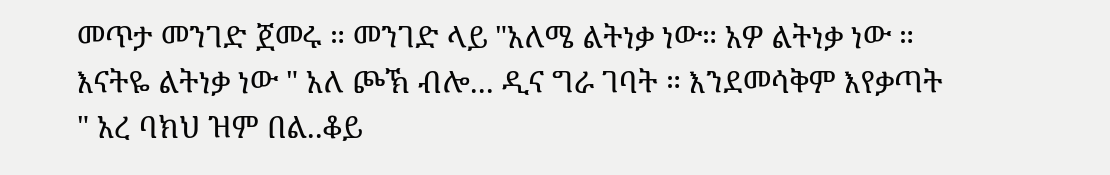መጥታ መንገድ ጀመሩ ። መንገድ ላይ "አለሜ ልትነቃ ነው። አዎ ልትነቃ ነው ። እናትዬ ልትነቃ ነው " አለ ጮኽ ብሎ... ዲና ግራ ገባት ። እንደመሳቅም እየቃጣት " አረ ባክህ ዝም በል..ቆይ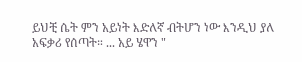ይህቺ ሴት ምን አይነት እድለኛ ብትሆን ነው እንዲህ ያለ አፍቃሪ የሰጣት። ... አይ ሄዋን "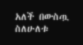አለች በውስጧ ስለሁለቱ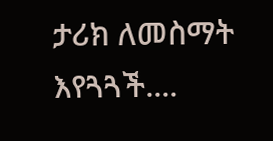ታሪክ ለመስማት እየጓጓች....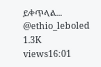ይቀጥላል... @ethio_leboled 1.3K views16:01